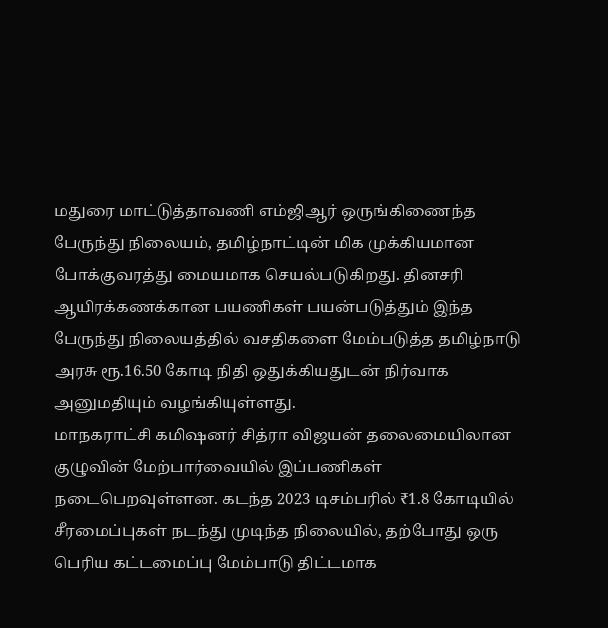மதுரை மாட்டுத்தாவணி எம்ஜிஆர் ஒருங்கிணைந்த பேருந்து நிலையம், தமிழ்நாட்டின் மிக முக்கியமான போக்குவரத்து மையமாக செயல்படுகிறது. தினசரி ஆயிரக்கணக்கான பயணிகள் பயன்படுத்தும் இந்த பேருந்து நிலையத்தில் வசதிகளை மேம்படுத்த தமிழ்நாடு அரசு ரூ.16.50 கோடி நிதி ஒதுக்கியதுடன் நிர்வாக அனுமதியும் வழங்கியுள்ளது.
மாநகராட்சி கமிஷனர் சித்ரா விஜயன் தலைமையிலான குழுவின் மேற்பார்வையில் இப்பணிகள் நடைபெறவுள்ளன. கடந்த 2023 டிசம்பரில் ₹1.8 கோடியில் சீரமைப்புகள் நடந்து முடிந்த நிலையில், தற்போது ஒரு பெரிய கட்டமைப்பு மேம்பாடு திட்டமாக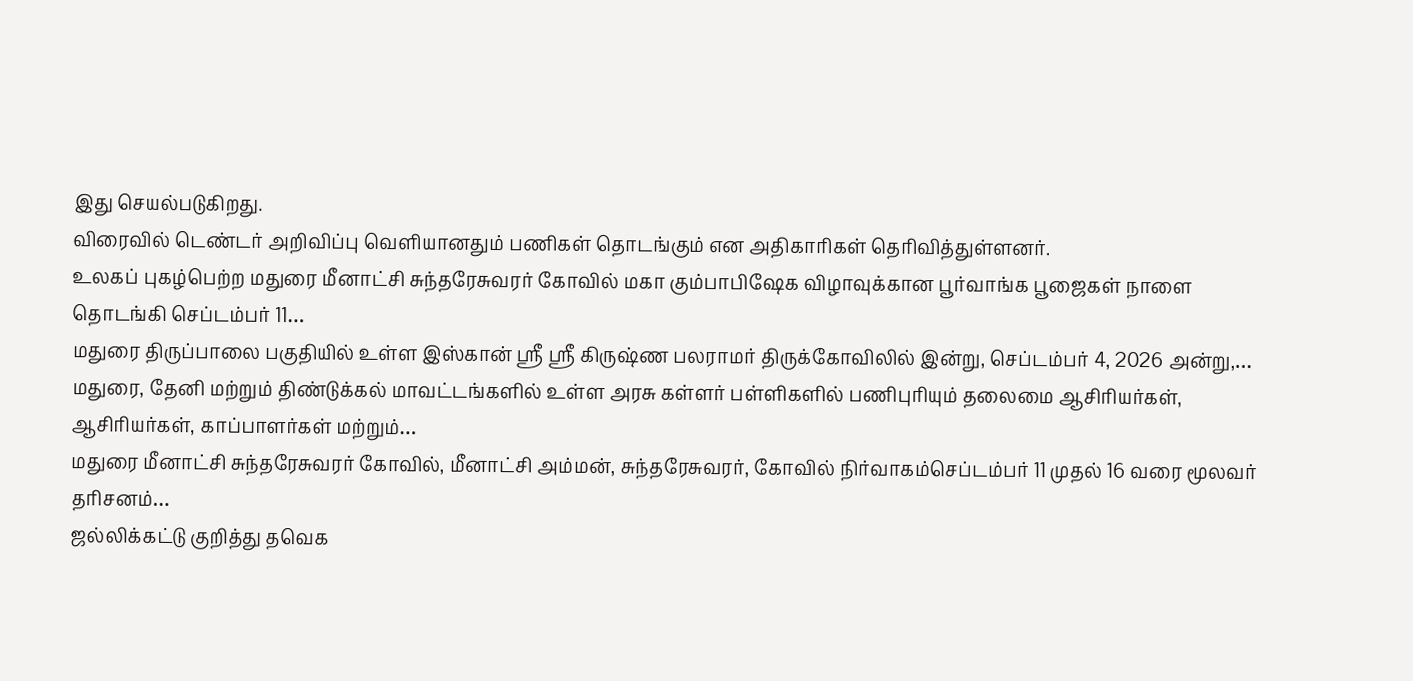இது செயல்படுகிறது.
விரைவில் டெண்டர் அறிவிப்பு வெளியானதும் பணிகள் தொடங்கும் என அதிகாரிகள் தெரிவித்துள்ளனர்.
உலகப் புகழ்பெற்ற மதுரை மீனாட்சி சுந்தரேசுவரர் கோவில் மகா கும்பாபிஷேக விழாவுக்கான பூர்வாங்க பூஜைகள் நாளை தொடங்கி செப்டம்பர் 11…
மதுரை திருப்பாலை பகுதியில் உள்ள இஸ்கான் ஸ்ரீ ஸ்ரீ கிருஷ்ண பலராமர் திருக்கோவிலில் இன்று, செப்டம்பர் 4, 2026 அன்று,…
மதுரை, தேனி மற்றும் திண்டுக்கல் மாவட்டங்களில் உள்ள அரசு கள்ளர் பள்ளிகளில் பணிபுரியும் தலைமை ஆசிரியர்கள், ஆசிரியர்கள், காப்பாளர்கள் மற்றும்…
மதுரை மீனாட்சி சுந்தரேசுவரர் கோவில், மீனாட்சி அம்மன், சுந்தரேசுவரர், கோவில் நிர்வாகம்செப்டம்பர் 11 முதல் 16 வரை மூலவர் தரிசனம்…
ஜல்லிக்கட்டு குறித்து தவெக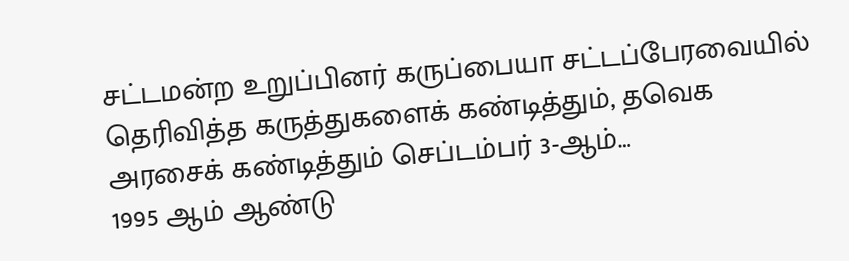சட்டமன்ற உறுப்பினர் கருப்பையா சட்டப்பேரவையில் தெரிவித்த கருத்துகளைக் கண்டித்தும், தவெக அரசைக் கண்டித்தும் செப்டம்பர் 3-ஆம்…
1995 ஆம் ஆண்டு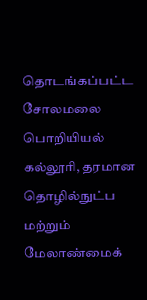தொடங்கப்பட்ட சோலமலை பொறியியல் கல்லூரி, தரமான தொழில்நுட்ப மற்றும் மேலாண்மைக்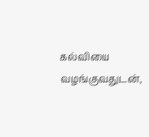கல்வியை வழங்குவதுடன்,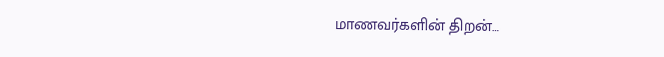மாணவர்களின் திறன்…